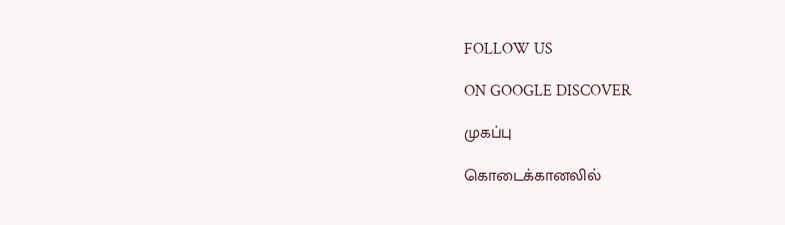FOLLOW US

ON GOOGLE DISCOVER

முகப்பு

கொடைக்கானலில்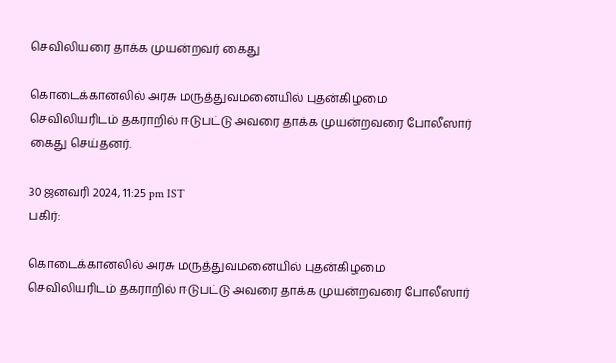செவிலியரை தாக்க முயன்றவர் கைது

கொடைக்கானலில் அரசு மருத்துவமனையில் புதன்கிழமை செவிலியரிடம் தகராறில் ஈடுபட்டு அவரை தாக்க முயன்றவரை போலீஸார் கைது செய்தனர்.

30 ஜனவரி 2024, 11:25 pm IST
பகிர்:

கொடைக்கானலில் அரசு மருத்துவமனையில் புதன்கிழமை செவிலியரிடம் தகராறில் ஈடுபட்டு அவரை தாக்க முயன்றவரை போலீஸார்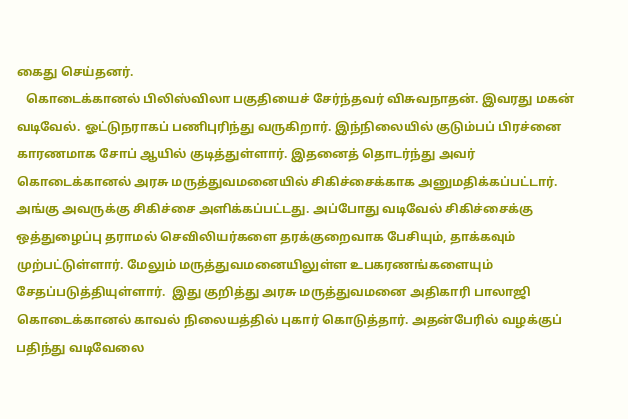கைது செய்தனர்.
   கொடைக்கானல் பிலிஸ்விலா பகுதியைச் சேர்ந்தவர் விசுவநாதன். இவரது மகன் வடிவேல். ஓட்டுநராகப் பணிபுரிந்து வருகிறார். இந்நிலையில் குடும்பப் பிரச்னை காரணமாக சோப் ஆயில் குடித்துள்ளார். இதனைத் தொடர்ந்து அவர் கொடைக்கானல் அரசு மருத்துவமனையில் சிகிச்சைக்காக அனுமதிக்கப்பட்டார்.   அங்கு அவருக்கு சிகிச்சை அளிக்கப்பட்டது. அப்போது வடிவேல் சிகிச்சைக்கு ஒத்துழைப்பு தராமல் செவிலியர்களை தரக்குறைவாக பேசியும், தாக்கவும் முற்பட்டுள்ளார். மேலும் மருத்துவமனையிலுள்ள உபகரணங்களையும் சேதப்படுத்தியுள்ளார்.  இது குறித்து அரசு மருத்துவமனை அதிகாரி பாலாஜி கொடைக்கானல் காவல் நிலையத்தில் புகார் கொடுத்தார். அதன்பேரில் வழக்குப் பதிந்து வடிவேலை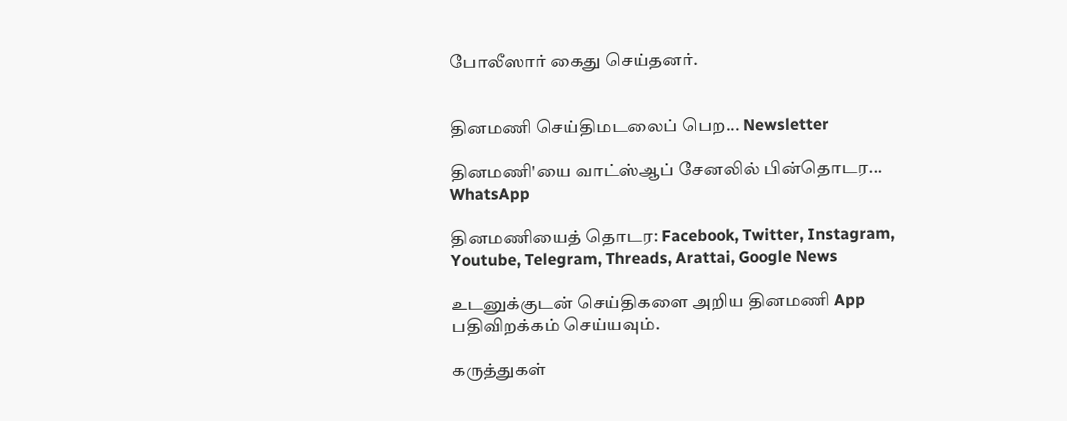போலீஸார் கைது செய்தனர்.


தினமணி செய்திமடலைப் பெற... Newsletter

தினமணி'யை வாட்ஸ்ஆப் சேனலில் பின்தொடர... WhatsApp

தினமணியைத் தொடர: Facebook, Twitter, Instagram, Youtube, Telegram, Threads, Arattai, Google News

உடனுக்குடன் செய்திகளை அறிய தினமணி App பதிவிறக்கம் செய்யவும்.

கருத்துகள்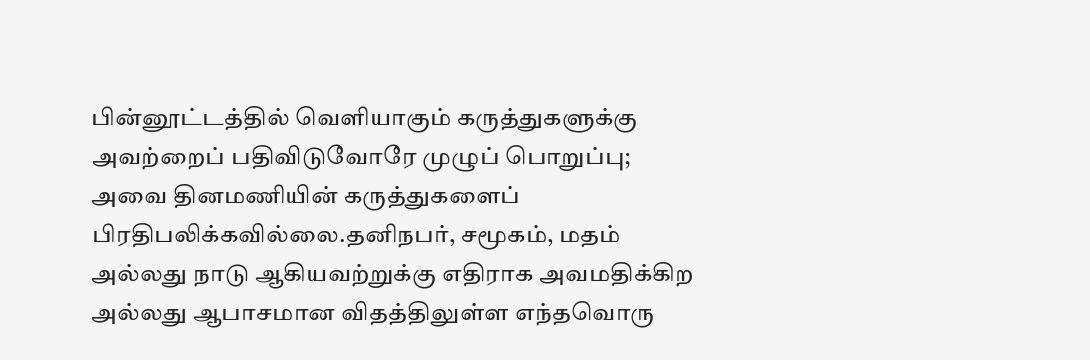பின்னூட்டத்தில் வெளியாகும் கருத்துகளுக்கு அவற்றைப் பதிவிடுவோரே முழுப் பொறுப்பு; அவை தினமணியின் கருத்துகளைப் பிரதிபலிக்கவில்லை.தனிநபர், சமூகம், மதம் அல்லது நாடு ஆகியவற்றுக்கு எதிராக அவமதிக்கிற அல்லது ஆபாசமான விதத்திலுள்ள எந்தவொரு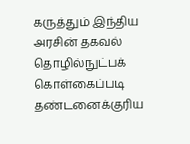கருத்தும் இந்திய அரசின் தகவல் தொழில்நுட்பக் கொள்கைப்படி தண்டனைக்குரிய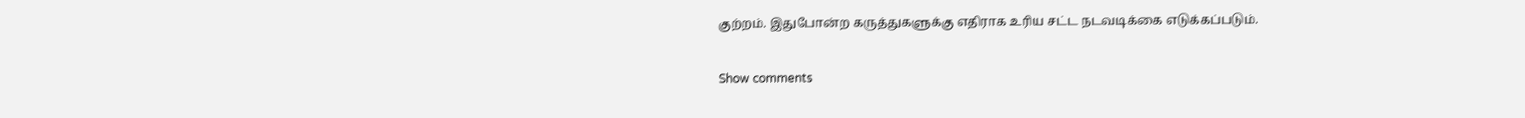குற்றம். இதுபோன்ற கருத்துகளுக்கு எதிராக உரிய சட்ட நடவடிக்கை எடுக்கப்படும்.

Show comments